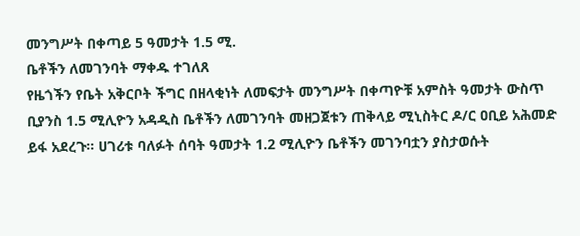መንግሥት በቀጣይ 5 ዓመታት 1.5 ሚ.
ቤቶችን ለመገንባት ማቀዱ ተገለጸ
የዜጎችን የቤት አቅርቦት ችግር በዘላቂነት ለመፍታት መንግሥት በቀጣዮቹ አምስት ዓመታት ውስጥ ቢያንስ 1.5 ሚሊዮን አዳዲስ ቤቶችን ለመገንባት መዘጋጀቱን ጠቅላይ ሚኒስትር ዶ/ር ዐቢይ አሕመድ ይፋ አደረጉ። ሀገሪቱ ባለፉት ሰባት ዓመታት 1.2 ሚሊዮን ቤቶችን መገንባቷን ያስታወሱት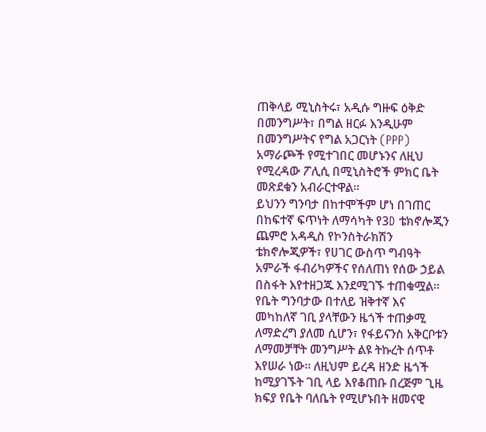ጠቅላይ ሚኒስትሩ፣ አዲሱ ግዙፍ ዕቅድ በመንግሥት፣ በግል ዘርፉ እንዲሁም በመንግሥትና የግል አጋርነት (PPP) አማራጮች የሚተገበር መሆኑንና ለዚህ የሚረዳው ፖሊሲ በሚኒስትሮች ምክር ቤት መጽደቁን አብራርተዋል።
ይህንን ግንባታ በከተሞችም ሆነ በገጠር በከፍተኛ ፍጥነት ለማሳካት የ3D ቴክኖሎጂን ጨምሮ አዳዲስ የኮንስትራክሽን ቴክኖሎጂዎች፣ የሀገር ውስጥ ግብዓት አምራች ፋብሪካዎችና የሰለጠነ የሰው ኃይል በስፋት እየተዘጋጁ እንደሚገኙ ተጠቁሟል።
የቤት ግንባታው በተለይ ዝቅተኛ እና መካከለኛ ገቢ ያላቸውን ዜጎች ተጠቃሚ ለማድረግ ያለመ ሲሆን፣ የፋይናንስ አቅርቦቱን ለማመቻቸት መንግሥት ልዩ ትኩረት ሰጥቶ እየሠራ ነው። ለዚህም ይረዳ ዘንድ ዜጎች ከሚያገኙት ገቢ ላይ እየቆጠቡ በረጅም ጊዜ ክፍያ የቤት ባለቤት የሚሆኑበት ዘመናዊ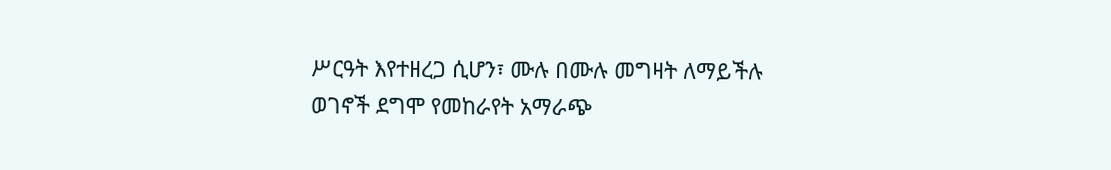ሥርዓት እየተዘረጋ ሲሆን፣ ሙሉ በሙሉ መግዛት ለማይችሉ ወገኖች ደግሞ የመከራየት አማራጭ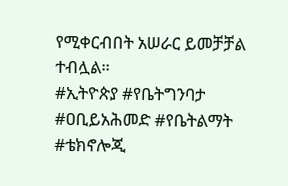የሚቀርብበት አሠራር ይመቻቻል ተብሏል።
#ኢትዮጵያ #የቤትግንባታ #ዐቢይአሕመድ #የቤትልማት #ቴክኖሎጂ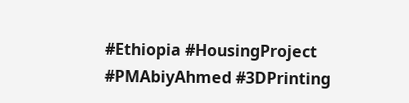#Ethiopia #HousingProject #PMAbiyAhmed #3DPrinting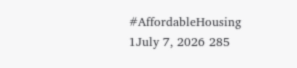#AffordableHousing
1July 7, 2026 285